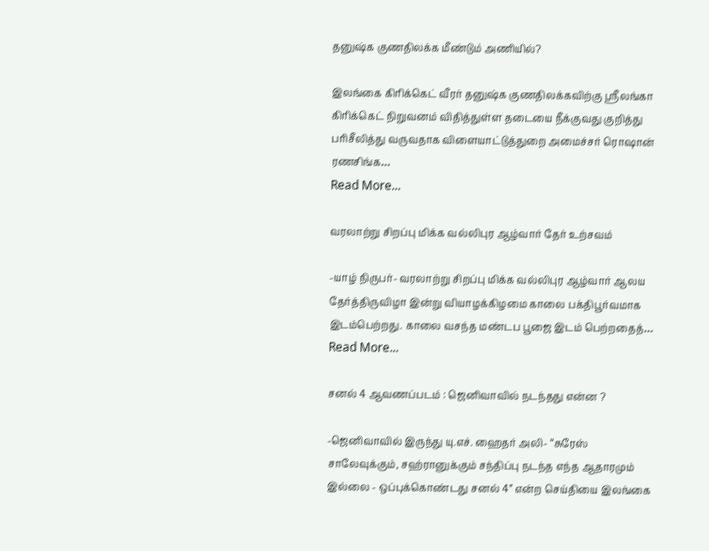தனுஷ்க குணதிலக்க மீண்டும் அணியில்?

இலங்கை கிரிக்கெட் வீரர் தனுஷ்க குணதிலக்கவிற்கு ஸ்ரீலங்கா கிரிக்கெட் நிறுவனம் விதித்துள்ள தடையை நீக்குவது குறித்து பரிசீலித்து வருவதாக விளையாட்டுத்துறை அமைச்சர் ரொஷான் ரணசிங்க…
Read More...

வரலாற்று சிறப்பு மிக்க வல்லிபுர ஆழ்வார் தேர் உற்சவம்

-யாழ் நிருபர்- வரலாற்று சிறப்பு மிக்க வல்லிபுர ஆழ்வார் ஆலய தேர்த்திருவிழா இன்று வியாழக்கிழமை காலை பக்திபூர்வமாக இடம்பெற்றது. காலை வசந்த மண்டப பூஜை இடம் பெற்றதைத்…
Read More...

சனல் 4 ஆவணப்படம் : ஜெனிவாவில் நடந்தது என்ன ?

-ஜெனிவாவில் இருந்து யு.எச். ஹைதர் அலி- “சுரேஸ் சாலேவுக்கும், சஹ்ரானுக்கும் சந்திப்பு நடந்த எந்த ஆதாரமும் இல்லை - ஒப்புக்கொண்டது சனல் 4” என்ற செய்தியை இலங்கை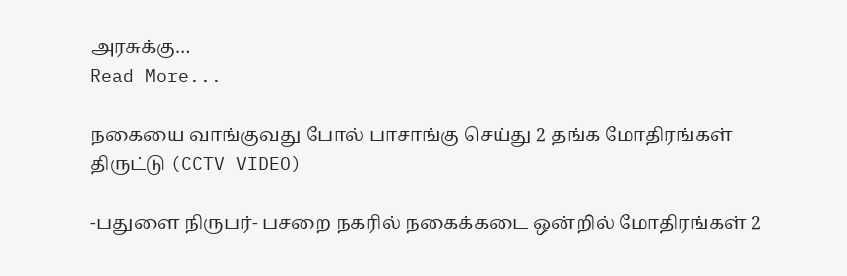அரசுக்கு…
Read More...

நகையை வாங்குவது போல் பாசாங்கு செய்து 2 தங்க மோதிரங்கள் திருட்டு (CCTV VIDEO)

-பதுளை நிருபர்- பசறை நகரில் நகைக்கடை ஒன்றில் மோதிரங்கள் 2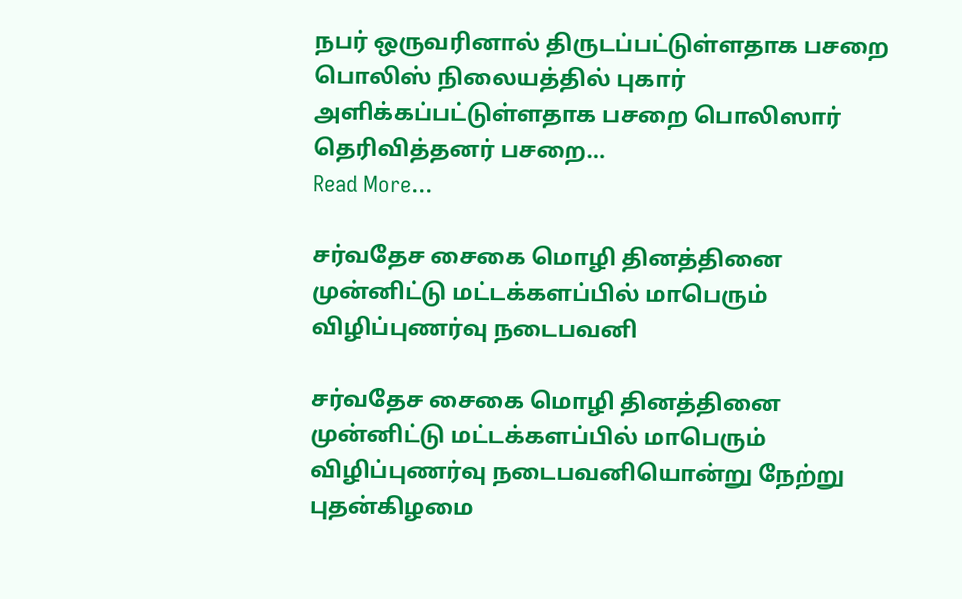நபர் ஒருவரினால் திருடப்பட்டுள்ளதாக பசறை பொலிஸ் நிலையத்தில் புகார் அளிக்கப்பட்டுள்ளதாக பசறை பொலிஸார் தெரிவித்தனர் பசறை…
Read More...

சர்வதேச சைகை மொழி தினத்தினை முன்னிட்டு மட்டக்களப்பில் மாபெரும் விழிப்புணர்வு நடைபவனி

சர்வதேச சைகை மொழி தினத்தினை முன்னிட்டு மட்டக்களப்பில் மாபெரும் விழிப்புணர்வு நடைபவனியொன்று நேற்று புதன்கிழமை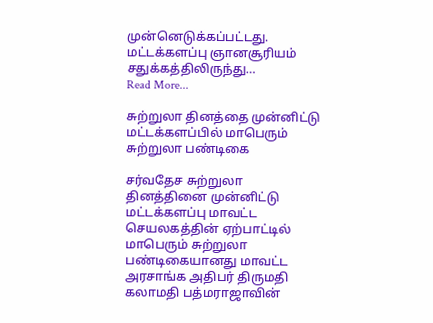முன்னெடுக்கப்பட்டது. மட்டக்களப்பு ஞானசூரியம் சதுக்கத்திலிருந்து…
Read More...

சுற்றுலா தினத்தை முன்னிட்டு மட்டக்களப்பில் மாபெரும் சுற்றுலா பண்டிகை

சர்வதேச சுற்றுலா தினத்தினை முன்னிட்டு மட்டக்களப்பு மாவட்ட செயலகத்தின் ஏற்பாட்டில் மாபெரும் சுற்றுலா பண்டிகையானது மாவட்ட அரசாங்க அதிபர் திருமதி கலாமதி பத்மராஜாவின்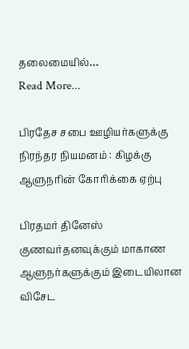தலைமையில்…
Read More...

பிரதேச சபை ஊழியர்களுக்கு நிரந்தர நியமனம் : கிழக்கு ஆளுநரின் கோரிக்கை ஏற்பு

பிரதமர் தினேஸ் குணவர்தனவுக்கும் மாகாண ஆளுநர்களுக்கும் இடையிலான விசேட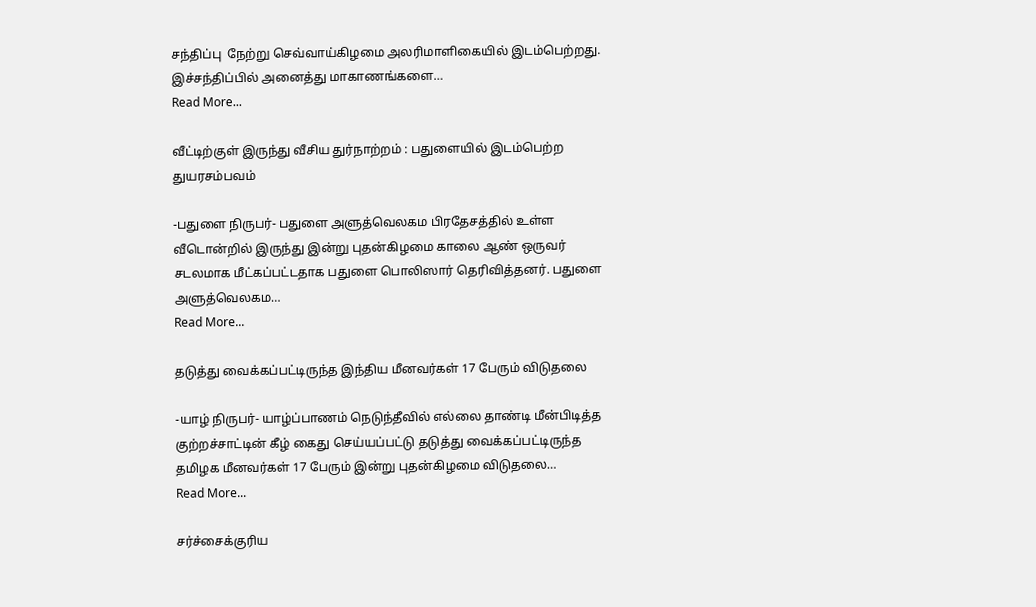சந்திப்பு  நேற்று செவ்வாய்கிழமை அலரிமாளிகையில் இடம்பெற்றது. இச்சந்திப்பில் அனைத்து மாகாணங்களை…
Read More...

வீட்டிற்குள் இருந்து வீசிய துர்நாற்றம் : பதுளையில் இடம்பெற்ற துயரசம்பவம்

-பதுளை நிருபர்- பதுளை அளுத்வெலகம பிரதேசத்தில் உள்ள வீடொன்றில் இருந்து இன்று புதன்கிழமை காலை ஆண் ஒருவர் சடலமாக மீட்கப்பட்டதாக பதுளை பொலிஸார் தெரிவித்தனர். பதுளை அளுத்வெலகம…
Read More...

தடுத்து வைக்கப்பட்டிருந்த இந்திய மீனவர்கள் 17 பேரும் விடுதலை

-யாழ் நிருபர்- யாழ்ப்பாணம் நெடுந்தீவில் எல்லை தாண்டி மீன்பிடித்த குற்றச்சாட்டின் கீழ் கைது செய்யப்பட்டு தடுத்து வைக்கப்பட்டிருந்த தமிழக மீனவர்கள் 17 பேரும் இன்று புதன்கிழமை விடுதலை…
Read More...

சர்ச்சைக்குரிய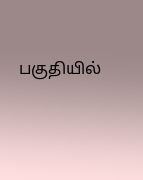பகுதியில்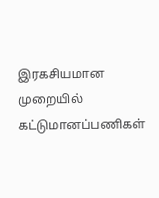இரகசியமான முறையில் கட்டுமானப்பணிகள்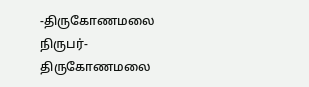-திருகோணமலை நிருபர்- திருகோணமலை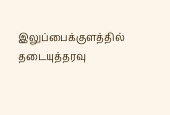இலுப்பைக்குளத்தில் தடையுத்தரவு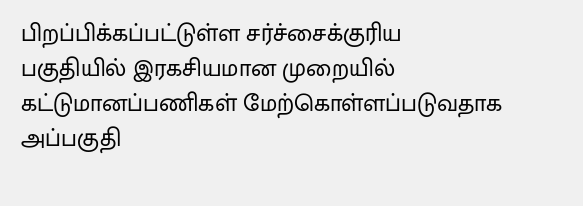பிறப்பிக்கப்பட்டுள்ள சர்ச்சைக்குரிய பகுதியில் இரகசியமான முறையில் கட்டுமானப்பணிகள் மேற்கொள்ளப்படுவதாக அப்பகுதி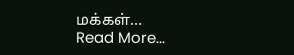மக்கள்…
Read More...